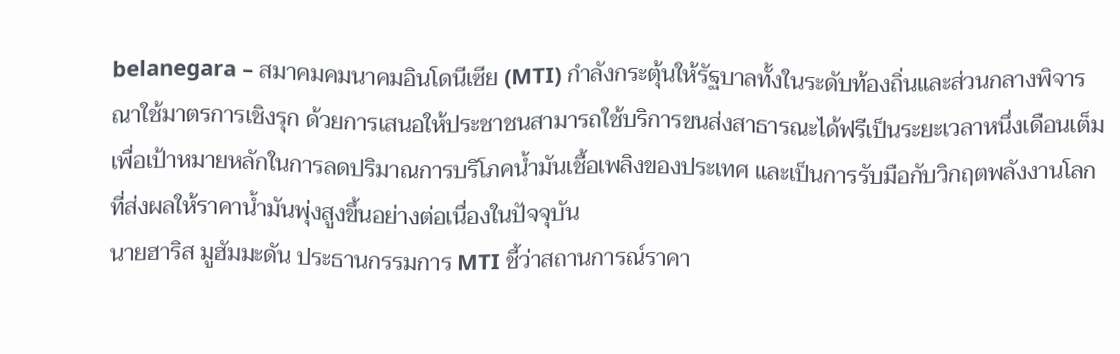belanegara – สมาคมคมนาคมอินโดนีเซีย (MTI) กำลังกระตุ้นให้รัฐบาลทั้งในระดับท้องถิ่นและส่วนกลางพิจารณาใช้มาตรการเชิงรุก ด้วยการเสนอให้ประชาชนสามารถใช้บริการขนส่งสาธารณะได้ฟรีเป็นระยะเวลาหนึ่งเดือนเต็ม เพื่อเป้าหมายหลักในการลดปริมาณการบริโภคน้ำมันเชื้อเพลิงของประเทศ และเป็นการรับมือกับวิกฤตพลังงานโลกที่ส่งผลให้ราคาน้ำมันพุ่งสูงขึ้นอย่างต่อเนื่องในปัจจุบัน
นายฮาริส มูฮัมมะดัน ประธานกรรมการ MTI ชี้ว่าสถานการณ์ราคา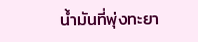น้ำมันที่พุ่งทะยา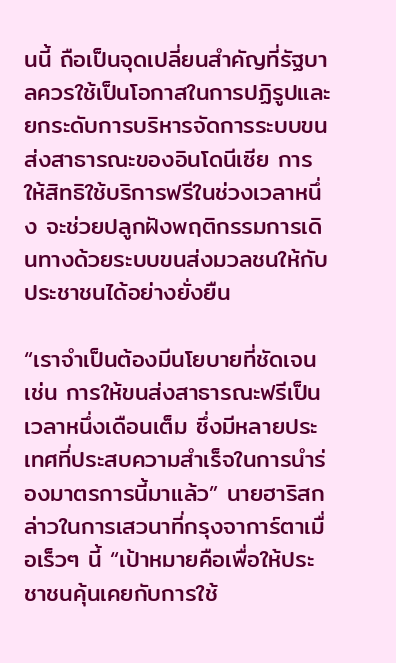นนี้ ถือเป็นจุดเปลี่ยนสำคัญที่รัฐบาลควรใช้เป็นโอกาสในการปฏิรูปและยกระดับการบริหารจัดการระบบขนส่งสาธารณะของอินโดนีเซีย การให้สิทธิใช้บริการฟรีในช่วงเวลาหนึ่ง จะช่วยปลูกฝังพฤติกรรมการเดินทางด้วยระบบขนส่งมวลชนให้กับประชาชนได้อย่างยั่งยืน

“เราจำเป็นต้องมีนโยบายที่ชัดเจน เช่น การให้ขนส่งสาธารณะฟรีเป็นเวลาหนึ่งเดือนเต็ม ซึ่งมีหลายประเทศที่ประสบความสำเร็จในการนำร่องมาตรการนี้มาแล้ว” นายฮาริสกล่าวในการเสวนาที่กรุงจาการ์ตาเมื่อเร็วๆ นี้ “เป้าหมายคือเพื่อให้ประชาชนคุ้นเคยกับการใช้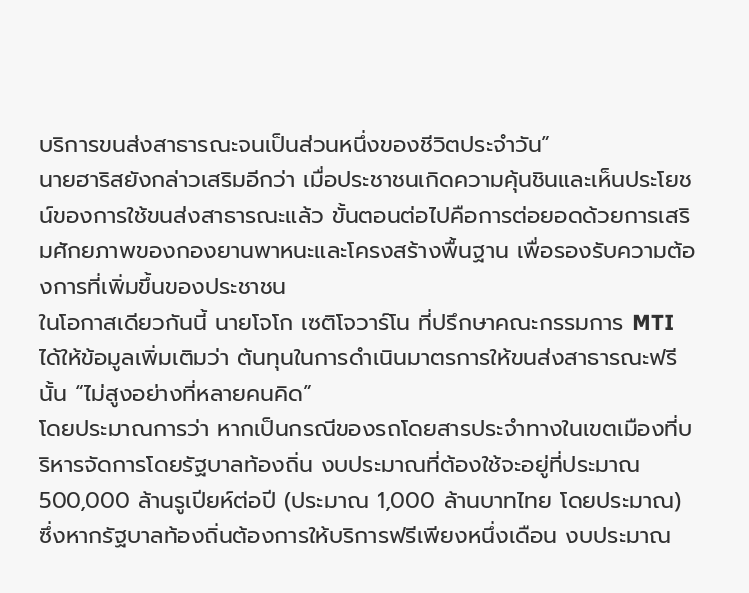บริการขนส่งสาธารณะจนเป็นส่วนหนึ่งของชีวิตประจำวัน”
นายฮาริสยังกล่าวเสริมอีกว่า เมื่อประชาชนเกิดความคุ้นชินและเห็นประโยชน์ของการใช้ขนส่งสาธารณะแล้ว ขั้นตอนต่อไปคือการต่อยอดด้วยการเสริมศักยภาพของกองยานพาหนะและโครงสร้างพื้นฐาน เพื่อรองรับความต้องการที่เพิ่มขึ้นของประชาชน
ในโอกาสเดียวกันนี้ นายโจโก เซติโจวาร์โน ที่ปรึกษาคณะกรรมการ MTI ได้ให้ข้อมูลเพิ่มเติมว่า ต้นทุนในการดำเนินมาตรการให้ขนส่งสาธารณะฟรีนั้น “ไม่สูงอย่างที่หลายคนคิด”
โดยประมาณการว่า หากเป็นกรณีของรถโดยสารประจำทางในเขตเมืองที่บริหารจัดการโดยรัฐบาลท้องถิ่น งบประมาณที่ต้องใช้จะอยู่ที่ประมาณ 500,000 ล้านรูเปียห์ต่อปี (ประมาณ 1,000 ล้านบาทไทย โดยประมาณ) ซึ่งหากรัฐบาลท้องถิ่นต้องการให้บริการฟรีเพียงหนึ่งเดือน งบประมาณ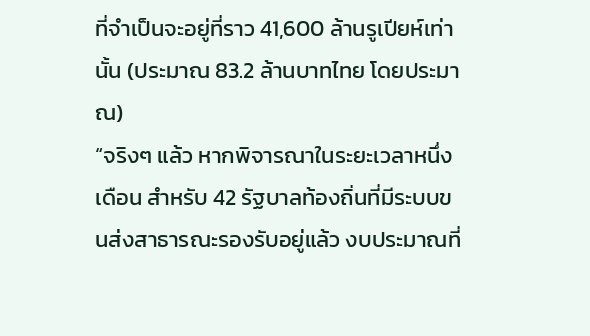ที่จำเป็นจะอยู่ที่ราว 41,600 ล้านรูเปียห์เท่านั้น (ประมาณ 83.2 ล้านบาทไทย โดยประมาณ)
“จริงๆ แล้ว หากพิจารณาในระยะเวลาหนึ่งเดือน สำหรับ 42 รัฐบาลท้องถิ่นที่มีระบบขนส่งสาธารณะรองรับอยู่แล้ว งบประมาณที่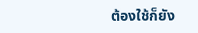ต้องใช้ก็ยัง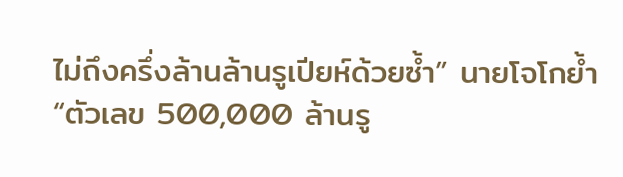ไม่ถึงครึ่งล้านล้านรูเปียห์ด้วยซ้ำ” นายโจโกย้ำ “ตัวเลข 500,000 ล้านรู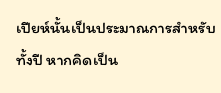เปียห์นั้นเป็นประมาณการสำหรับทั้งปี หากคิดเป็น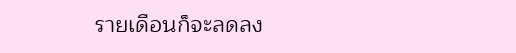รายเดือนก็จะลดลง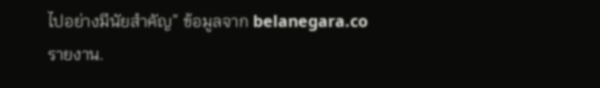ไปอย่างมีนัยสำคัญ” ข้อมูลจาก belanegara.co รายงาน.